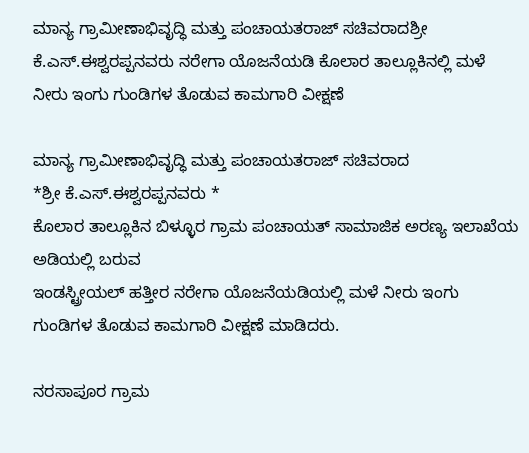ಮಾನ್ಯ ಗ್ರಾಮೀಣಾಭಿವೃದ್ಧಿ ಮತ್ತು ಪಂಚಾಯತರಾಜ್ ಸಚಿವರಾದಶ್ರೀ ಕೆ.ಎಸ್.ಈಶ್ವರಪ್ಪನವರು ನರೇಗಾ ಯೊಜನೆಯಡಿ ಕೊಲಾರ ತಾಲ್ಲೂಕಿನಲ್ಲಿ ಮಳೆ ನೀರು ಇಂಗು ಗುಂಡಿಗಳ ತೊಡುವ ಕಾಮಗಾರಿ ವೀಕ್ಷಣೆ

ಮಾನ್ಯ ಗ್ರಾಮೀಣಾಭಿವೃದ್ಧಿ ಮತ್ತು ಪಂಚಾಯತರಾಜ್ ಸಚಿವರಾದ
*ಶ್ರೀ ಕೆ.ಎಸ್.ಈಶ್ವರಪ್ಪನವರು *
ಕೊಲಾರ ತಾಲ್ಲೂಕಿನ ಬಿಳ್ಳೂರ ಗ್ರಾಮ ಪಂಚಾಯತ್ ಸಾಮಾಜಿಕ ಅರಣ್ಯ ಇಲಾಖೆಯ ಅಡಿಯಲ್ಲಿ ಬರುವ
ಇಂಡಸ್ಟ್ರೀಯಲ್ ಹತ್ತೀರ ನರೇಗಾ ಯೊಜನೆಯಡಿಯಲ್ಲಿ ಮಳೆ ನೀರು ಇಂಗು ಗುಂಡಿಗಳ ತೊಡುವ ಕಾಮಗಾರಿ ವೀಕ್ಷಣೆ ಮಾಡಿದರು.

ನರಸಾಪೂರ ಗ್ರಾಮ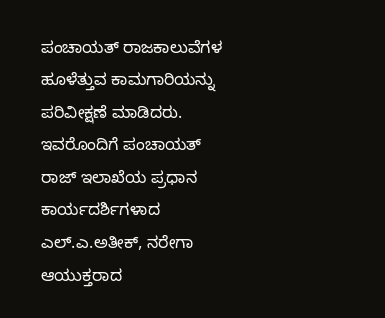ಪಂಚಾಯತ್ ರಾಜಕಾಲುವೆಗಳ ಹೂಳೆತ್ತುವ ಕಾಮಗಾರಿಯನ್ನು ಪರಿವೀಕ್ಷಣೆ ಮಾಡಿದರು.
ಇವರೊಂದಿಗೆ ಪಂಚಾಯತ್ ರಾಜ್ ಇಲಾಖೆಯ ಪ್ರಧಾನ ಕಾರ್ಯದರ್ಶಿಗಳಾದ ಎಲ್.ಎ.ಅತೀಕ್, ನರೇಗಾ ಆಯುಕ್ತರಾದ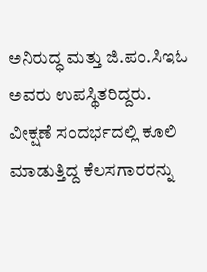ಅನಿರುದ್ಧ ಮತ್ತು ಜಿ.ಪಂ.ಸಿಇಓ ಅವರು ಉಪಸ್ಥಿತರಿದ್ದರು.
ವೀಕ್ಷಣೆ ಸಂದರ್ಭದಲ್ಲಿ ಕೂಲಿ ಮಾಡುತ್ತಿದ್ದ ಕೆಲಸಗಾರರನ್ನು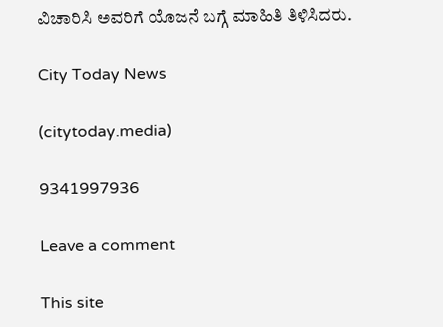ವಿಚಾರಿಸಿ ಅವರಿಗೆ ಯೊಜನೆ ಬಗ್ಗೆ ಮಾಹಿತಿ ತಿಳಿಸಿದರು.

City Today News

(citytoday.media)

9341997936

Leave a comment

This site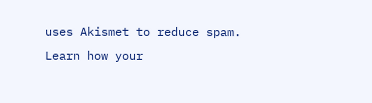uses Akismet to reduce spam. Learn how your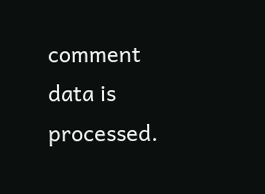comment data is processed.